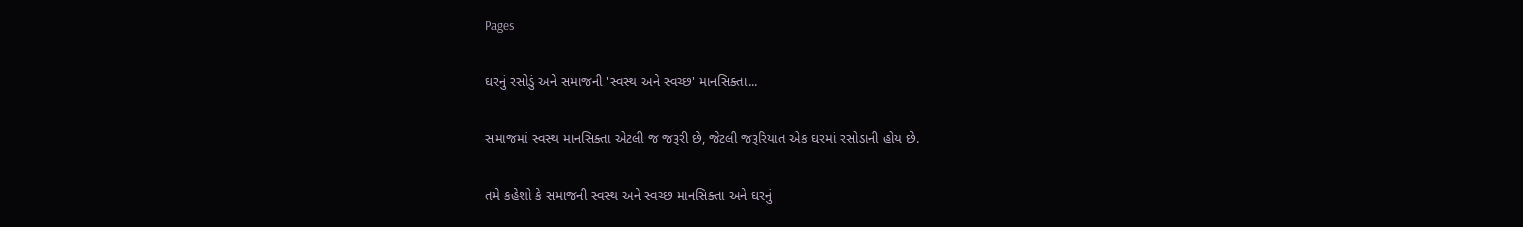Pages

ઘરનું રસોડું અને સમાજની 'સ્વસ્થ અને સ્વચ્છ' માનસિક્તા...

સમાજમાં સ્વસ્થ માનસિક્તા એટલી જ જરૂરી છે, જેટલી જરૂરિયાત એક ઘરમાં રસોડાની હોય છે.

તમે કહેશો કે સમાજની સ્વસ્થ અને સ્વચ્છ માનસિક્તા અને ઘરનું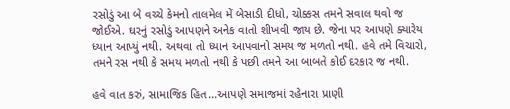રસોડું આ બે વચ્ચે કેમનો તાલમેલ મેં બેસાડી દીધો, ચોક્કસ તમને સવાલ થવો જ જોઈએ. ઘરનું રસોડું આપણને અનેક વાતો શીખવી જાય છે. જેના પર આપણે ક્યારેય ધ્યાન આપ્યું નથી. અથવા તો ધ્યાન આપવાનો સમય જ મળતો નથી. હવે તમે વિચારો, તમને રસ નથી કે સમય મળતો નથી કે પછી તમને આ બાબતે કોઈ દરકાર જ નથી.

હવે વાત કરું, સામાજિક હિત...આપણે સમાજમાં રહેનારા પ્રાણી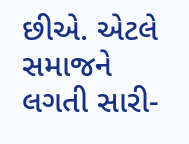છીએ. એટલે સમાજને લગતી સારી-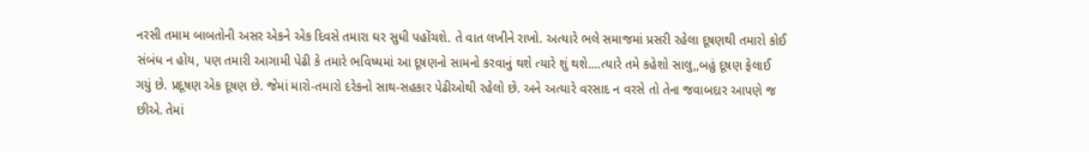નરસી તમામ બાબતોની અસર એકને એક દિવસે તમારા ઘર સુધી પહોંચશે. તે વાત લખીને રાખો. અત્યારે ભલે સમાજમાં પ્રસરી રહેલા દૂષણથી તમારો કોઈ સંબંધ ન હોય, પણ તમારી આગામી પેઢી કે તમારે ભવિષ્યમાં આ દૂષણનો સામનો કરવાનું થશે ત્યારે શું થશે....ત્યારે તમે કહેશો સાલુ,,બહું દૂષણ ફેલાઈ ગયું છે. પ્રદૂષણ એક દૂષણ છે. જેમાં મારો-તમારો દરેકનો સાથ-સહકાર પેઢીઓથી રહેલો છે. અને અત્યારે વરસાદ ન વરસે તો તેના જવાબદાર આપણે જ છીએ. તેમાં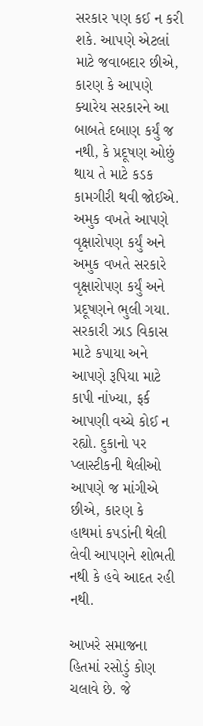સરકાર પણ કઈ ન કરી શકે. આપણે એટલાં માટે જવાબદાર છીએ, કારણ કે આપણે ક્યારેય સરકારને આ બાબતે દબાણ કર્યું જ નથી, કે પ્રદૂષણ ઓછું થાય તે માટે કડક કામગીરી થવી જોઈએ. અમુક વખતે આપણે વૃક્ષારોપણ કર્યું અને અમુક વખતે સરકારે વૃક્ષારોપણ કર્યું અને પ્રદૂષણને ભુલી ગયા. સરકારી ઝાડ વિકાસ માટે કપાયા અને આપણે રૂપિયા માટે કાપી નાંખ્યા, ફર્ક આપણી વચ્ચે કોઈ ન રહ્યો. દુકાનો પર પ્લાસ્ટીકની થેલીઓ આપણે જ માંગીએ છીએ, કારણ કે હાથમાં કપડાંની થેલી લેવી આપણને શોભતી નથી કે હવે આદત રહી નથી.

આખરે સમાજના હિતમાં રસોડું કોણ ચલાવે છે. જે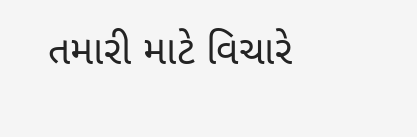તમારી માટે વિચારે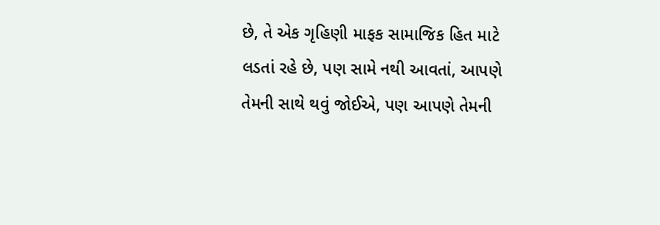છે, તે એક ગૃહિણી માફક સામાજિક હિત માટે લડતાં રહે છે, પણ સામે નથી આવતાં, આપણે તેમની સાથે થવું જોઈએ, પણ આપણે તેમની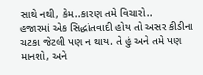સાથે નથી, કેમ..કારણ તમે વિચારો..
હજારમાં એક સિદ્ધાંતવાદી હોય તો અસર કીડીના ચટકા જેટલી પણ ન થાય. તે હું અને તમે પણ માનશો, અને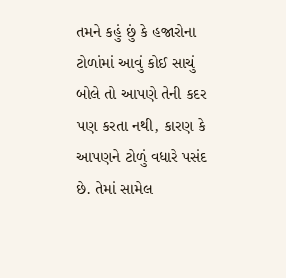તમને કહું છું કે હજારોના ટોળાંમાં આવું કોઈ સાચું બોલે તો આપણે તેની કદર પણ કરતા નથી, કારણ કે આપણને ટોળું વધારે પસંદ છે. તેમાં સામેલ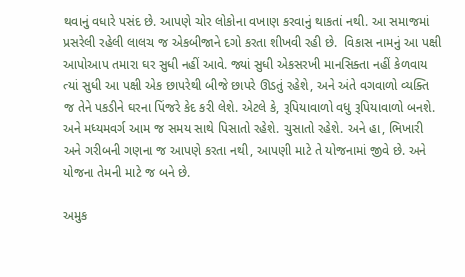થવાનું વધારે પસંદ છે. આપણે ચોર લોકોના વખાણ કરવાનું થાકતાં નથી. આ સમાજમાં પ્રસરેલી રહેલી લાલચ જ એકબીજાને દગો કરતા શીખવી રહી છે.  વિકાસ નામનું આ પક્ષી આપોઆપ તમારા ઘર સુધી નહીં આવે. જ્યાં સુધી એકસરખી માનસિક્તા નહીં કેળવાય ત્યાં સુધી આ પક્ષી એક છાપરેથી બીજે છાપરે ઊડતું રહેશે, અને અંતે વગવાળો વ્યક્તિ જ તેને પકડીને ઘરના પિંજરે કેદ કરી લેશે. એટલે કે, રૂપિયાવાળો વધુ રૂપિયાવાળો બનશે. અને મધ્યમવર્ગ આમ જ સમય સાથે પિસાતો રહેશે. ચુસાતો રહેશે. અને હા, ભિખારી અને ગરીબની ગણના જ આપણે કરતા નથી, આપણી માટે તે યોજનામાં જીવે છે. અને યોજના તેમની માટે જ બને છે.

અમુક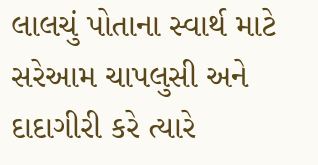લાલચું પોતાના સ્વાર્થ માટે સરેઆમ ચાપલુસી અને દાદાગીરી કરે ત્યારે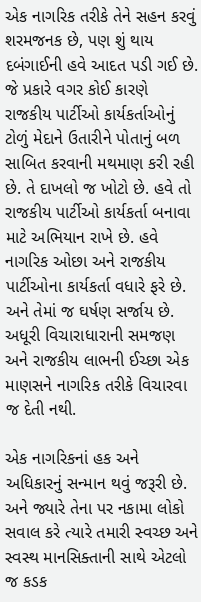એક નાગરિક તરીકે તેને સહન કરવું શરમજનક છે, પણ શું થાય દબંગાઈની હવે આદત પડી ગઈ છે. જે પ્રકારે વગર કોઈ કારણે રાજકીય પાર્ટીઓ કાર્યકર્તાઓનું ટોળું મેદાને ઉતારીને પોતાનું બળ સાબિત કરવાની મથમાણ કરી રહી છે. તે દાખલો જ ખોટો છે. હવે તો રાજકીય પાર્ટીઓ કાર્યકર્તા બનાવા માટે અભિયાન રાખે છે. હવે નાગરિક ઓછા અને રાજકીય પાર્ટીઓના કાર્યકર્તા વધારે ફરે છે. અને તેમાં જ ઘર્ષણ સર્જાય છે. અધૂરી વિચારાધારાની સમજણ અને રાજકીય લાભની ઈચ્છા એક માણસને નાગરિક તરીકે વિચારવા જ દેતી નથી.

એક નાગરિકનાં હક અને અધિકારનું સન્માન થવું જરૂરી છે. અને જ્યારે તેના પર નકામા લોકો સવાલ કરે ત્યારે તમારી સ્વચ્છ અને સ્વસ્થ માનસિક્તાની સાથે એટલો જ કડક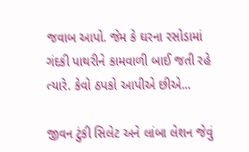જવાબ આપો. જેમ કે ઘરના રસોડામાં ગંદકી પાથરીને કામવાળી બાઈ જતી રહે ત્યારે. કેવો ઠપકો આપીએ છીએ...

જીવન ટુંકી સિલેટ અને લાંબા લેશન જેવું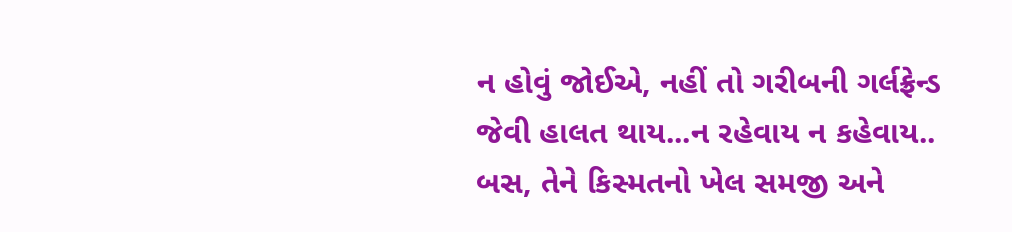ન હોવું જોઈએ, નહીં તો ગરીબની ગર્લફ્રેન્ડ જેવી હાલત થાય...ન રહેવાય ન કહેવાય.. બસ, તેને કિસ્મતનો ખેલ સમજી અને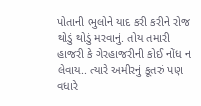પોતાની ભુલોને યાદ કરી કરીને રોજ થોડું થોડું મરવાનું. તોય તમારી હાજરી કે ગેરહાજરીની કોઈ નોંધ ન લેવાય.. ત્યારે અમીરનું કૂતરું પણ વધારે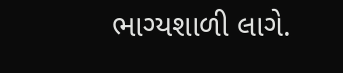ભાગ્યશાળી લાગે.